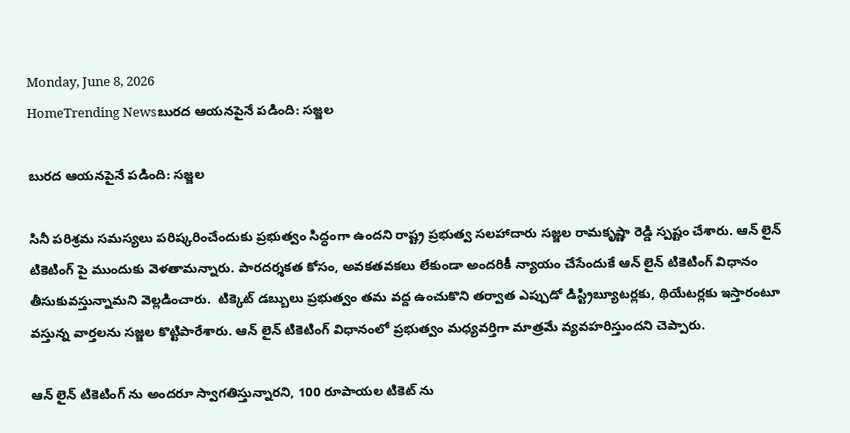Monday, June 8, 2026
HomeTrending Newsబురద ఆయనపైనే పడింది: సజ్జల

బురద ఆయనపైనే పడింది: సజ్జల

సినీ పరిశ్రమ సమస్యలు పరిష్కరించేందుకు ప్రభుత్వం సిద్ధంగా ఉందని రాష్ట్ర ప్రభుత్వ సలహాదారు సజ్జల రామకృష్ణా రెడ్డి స్పష్టం చేశారు. ఆన్ లైన్ టికెటింగ్ పై ముందుకు వెళతామన్నారు. పారదర్శకత కోసం, అవకతవకలు లేకుండా అందరికీ న్యాయం చేసేందుకే ఆన్ లైన్ టికెటింగ్ విధానం తీసుకువస్తున్నామని వెల్లడించారు.  టిక్కెట్ డబ్బులు ప్రభుత్వం తమ వద్ద ఉంచుకొని తర్వాత ఎప్పుడో డిస్ట్రిబ్యూటర్లకు, థియేటర్లకు ఇస్తారంటూ వస్తున్న వార్తలను సజ్జల కొట్టిపారేశారు. ఆన్ లైన్ టికెటింగ్ విధానంలో ప్రభుత్వం మధ్యవర్తిగా మాత్రమే వ్యవహరిస్తుందని చెప్పారు.

ఆన్ లైన్ టికెటింగ్ ను అందరూ స్వాగతిస్తున్నారని, 100 రూపాయల టికెట్ ను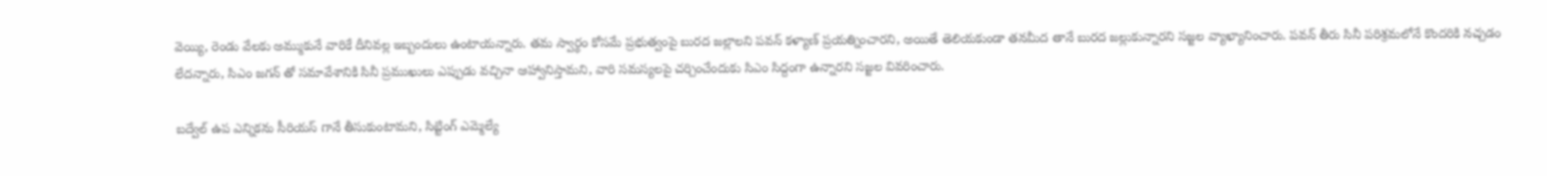వెయ్యి, రెండు వేలకు అమ్ముకునే వారికే దీనివల్ల ఇబ్బందులు ఉంటాయన్నారు. తమ స్వార్థం కోసమే ప్రభుత్వంపై బురద జల్లాలని పవన్ కళ్యాణ్ ప్రయత్నించారని, అయితే తెలియకుండా తనమీద తానే బురద జల్లుకున్నారని సజ్జల వ్యాఖ్యానించారు. పవన్ తీరు సినీ పరిశ్రమలోనే కొందరికి నచ్చడం లేదన్నారు, సిఎం జగన్ తో సమావేశానికి సినీ ప్రముఖులు ఎప్పుడు వచ్చినా ఆహ్వానిస్తామని, వారి సమస్యలపై చర్చించేందుకు సిఎం సిద్దంగా ఉన్నారని సజ్జల వివరించారు.

బద్వేల్ ఉప ఎన్నికను సీరియస్ గానే తీసుకుంటామని, సిట్టింగ్ ఎమ్మెల్యే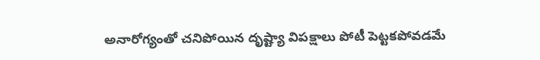అనారోగ్యంతో చనిపోయిన దృష్ట్యా విపక్షాలు పోటీ పెట్టకపోవడమే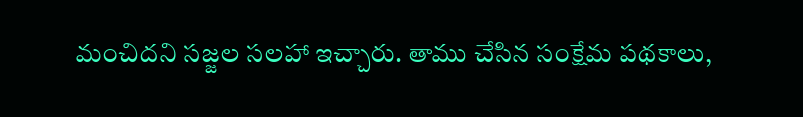మంచిదని సజ్జల సలహా ఇచ్చారు. తాము చేసిన సంక్షేమ పథకాలు,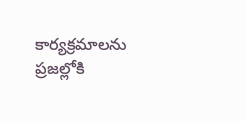కార్యక్రమాలను ప్రజల్లోకి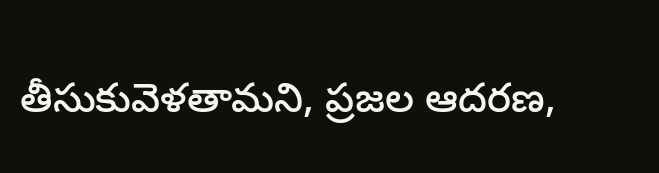తీసుకువెళతామని, ప్రజల ఆదరణ,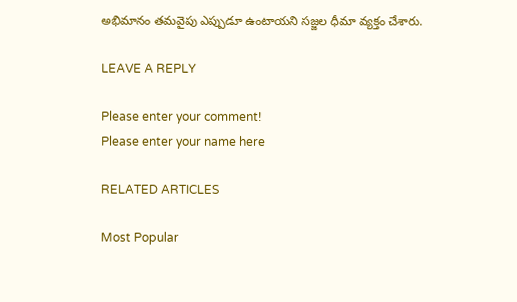అభిమానం తమవైపు ఎప్పుడూ ఉంటాయని సజ్జల ధీమా వ్యక్తం చేశారు.

LEAVE A REPLY

Please enter your comment!
Please enter your name here

RELATED ARTICLES

Most Popular